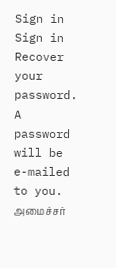Sign in
Sign in
Recover your password.
A password will be e-mailed to you.
அமைச்சர்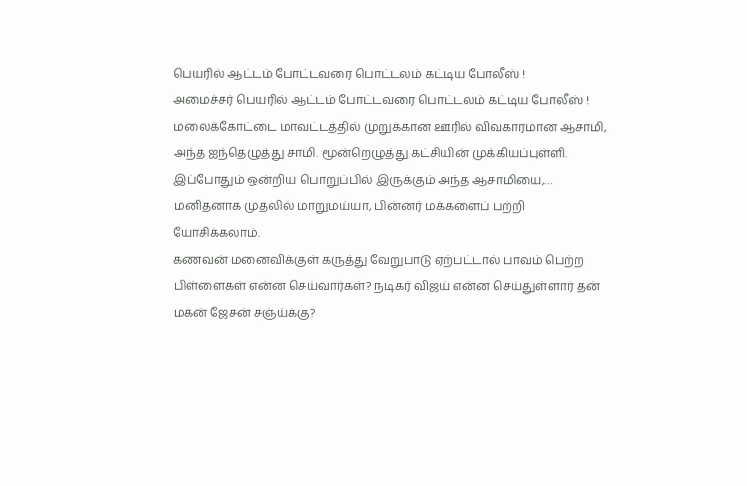பெயரில் ஆட்டம் போட்டவரை பொட்டலம் கட்டிய போலீஸ் !
அமைச்சர் பெயரில் ஆட்டம் போட்டவரை பொட்டலம் கட்டிய போலீஸ் !
மலைக்கோட்டை மாவட்டத்தில் முறுக்கான ஊரில் விவகாரமான ஆசாமி, அந்த ஐந்தெழுத்து சாமி. மூன்றெழுத்து கட்சியின் முக்கியப்புள்ளி. இப்போதும் ஒன்றிய பொறுப்பில் இருக்கும் அந்த ஆசாமியை,…
மனிதனாக முதலில் மாறுமய்யா, பின்னர் மக்களைப் பற்றி யோசிக்கலாம்.
கணவன் மனைவிக்குள் கருத்து வேறுபாடு ஏற்பட்டால் பாவம் பெற்ற பிள்ளைகள் என்ன செய்வார்கள்? நடிகர் விஜய் என்ன செய்துள்ளார் தன் மகன் ஜேசன் சஞ்ய்க்கு?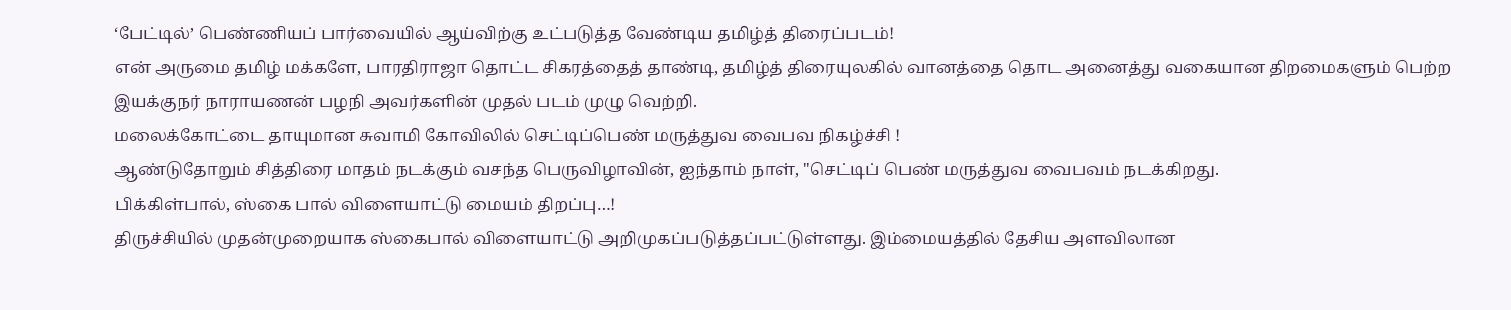‘பேட்டில்’ பெண்ணியப் பார்வையில் ஆய்விற்கு உட்படுத்த வேண்டிய தமிழ்த் திரைப்படம்!
என் அருமை தமிழ் மக்களே, பாரதிராஜா தொட்ட சிகரத்தைத் தாண்டி, தமிழ்த் திரையுலகில் வானத்தை தொட அனைத்து வகையான திறமைகளும் பெற்ற இயக்குநர் நாராயணன் பழநி அவர்களின் முதல் படம் முழு வெற்றி.
மலைக்கோட்டை தாயுமான சுவாமி கோவிலில் செட்டிப்பெண் மருத்துவ வைபவ நிகழ்ச்சி !
ஆண்டுதோறும் சித்திரை மாதம் நடக்கும் வசந்த பெருவிழாவின், ஐந்தாம் நாள், "செட்டிப் பெண் மருத்துவ வைபவம் நடக்கிறது.
பிக்கிள்பால், ஸ்கை பால் விளையாட்டு மையம் திறப்பு…!
திருச்சியில் முதன்முறையாக ஸ்கைபால் விளையாட்டு அறிமுகப்படுத்தப்பட்டுள்ளது. இம்மையத்தில் தேசிய அளவிலான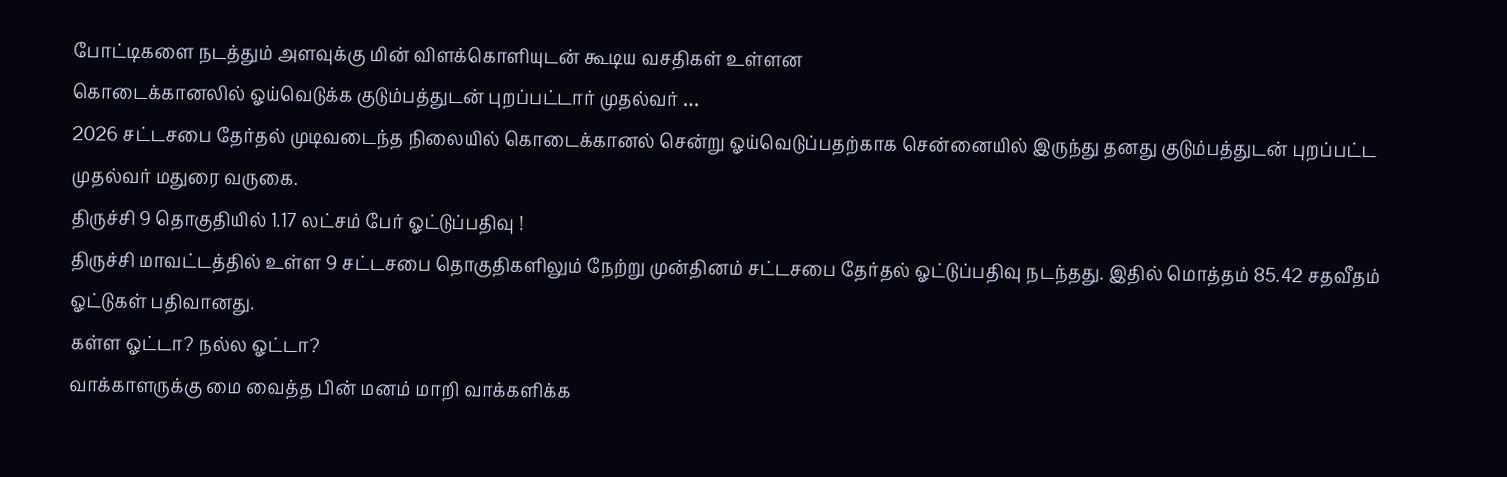போட்டிகளை நடத்தும் அளவுக்கு மின் விளக்கொளியுடன் கூடிய வசதிகள் உள்ளன
கொடைக்கானலில் ஓய்வெடுக்க குடும்பத்துடன் புறப்பட்டார் முதல்வர் …
2026 சட்டசபை தேர்தல் முடிவடைந்த நிலையில் கொடைக்கானல் சென்று ஓய்வெடுப்பதற்காக சென்னையில் இருந்து தனது குடும்பத்துடன் புறப்பட்ட முதல்வர் மதுரை வருகை.
திருச்சி 9 தொகுதியில் 1.17 லட்சம் பேர் ஓட்டுப்பதிவு !
திருச்சி மாவட்டத்தில் உள்ள 9 சட்டசபை தொகுதிகளிலும் நேற்று முன்தினம் சட்டசபை தேர்தல் ஓட்டுப்பதிவு நடந்தது. இதில் மொத்தம் 85.42 சதவீதம் ஓட்டுகள் பதிவானது.
கள்ள ஓட்டா? நல்ல ஓட்டா?
வாக்காளருக்கு மை வைத்த பின் மனம் மாறி வாக்களிக்க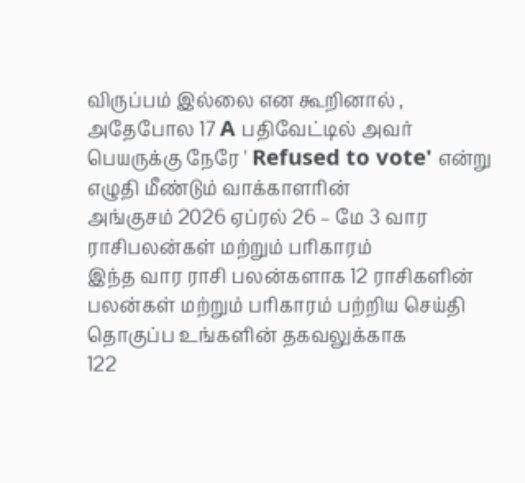விருப்பம் இல்லை என கூறினால் , அதேபோல 17 A பதிவேட்டில் அவர் பெயருக்கு நேரே ' Refused to vote' என்று எழுதி மீண்டும் வாக்காளரின்
அங்குசம் 2026 ஏப்ரல் 26 – மே 3 வார ராசிபலன்கள் மற்றும் பரிகாரம்
இந்த வார ராசி பலன்களாக 12 ராசிகளின் பலன்கள் மற்றும் பரிகாரம் பற்றிய செய்தி தொகுப்ப உங்களின் தகவலுக்காக
122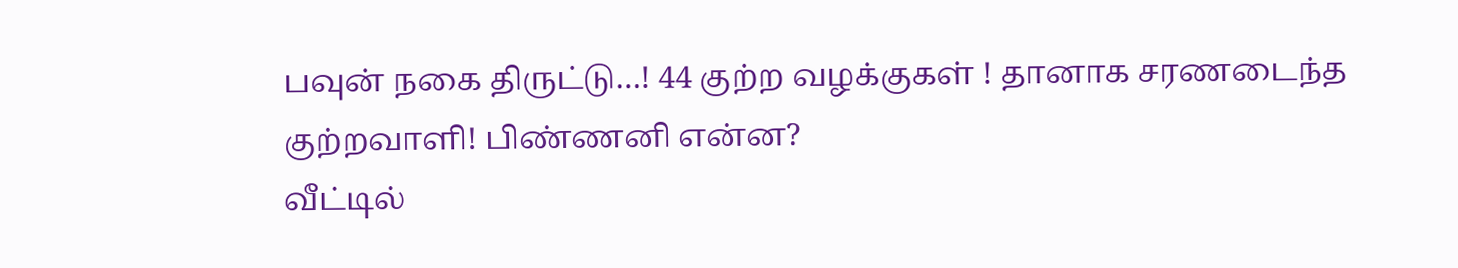பவுன் நகை திருட்டு…! 44 குற்ற வழக்குகள் ! தானாக சரணடைந்த குற்றவாளி! பிண்ணனி என்ன?
வீட்டில்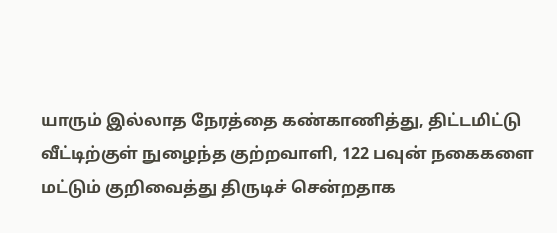யாரும் இல்லாத நேரத்தை கண்காணித்து, திட்டமிட்டு வீட்டிற்குள் நுழைந்த குற்றவாளி, 122 பவுன் நகைகளை மட்டும் குறிவைத்து திருடிச் சென்றதாக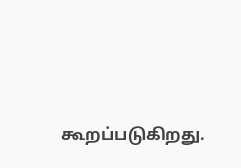கூறப்படுகிறது.